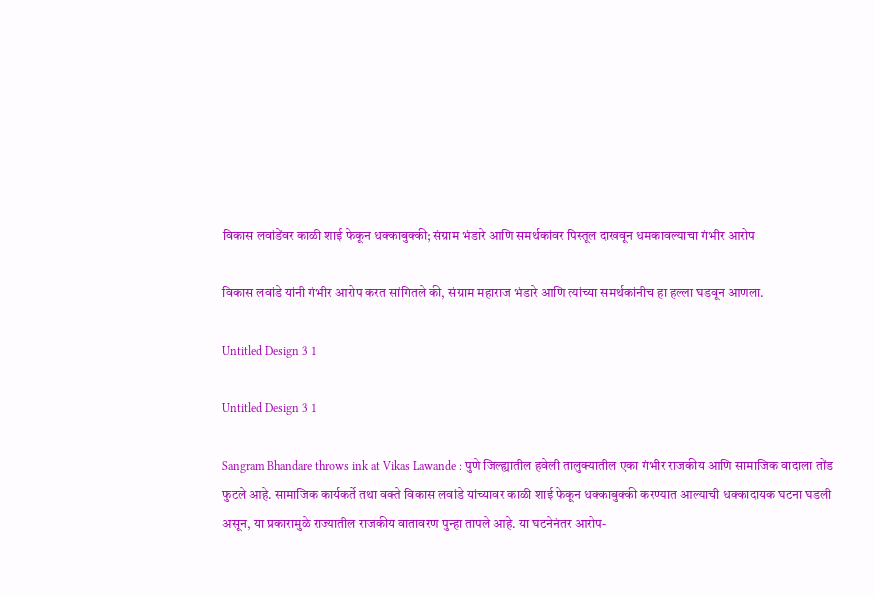विकास लवांडेंवर काळी शाई फेकून धक्काबुक्की; संग्राम भंडारे आणि समर्थकांवर पिस्तूल दाखवून धमकावल्याचा गंभीर आरोप

विकास लवांडे यांनी गंभीर आरोप करत सांगितले की, संग्राम महाराज भंडारे आणि त्यांच्या समर्थकांनीच हा हल्ला घडवून आणला.

Untitled Design 3 1

Untitled Design 3 1

Sangram Bhandare throws ink at Vikas Lawande : पुणे जिल्ह्यातील हवेली तालुक्यातील एका गंभीर राजकीय आणि सामाजिक वादाला तोंड फुटले आहे. सामाजिक कार्यकर्ते तथा वक्ते विकास लवांडे यांच्यावर काळी शाई फेकून धक्काबुक्की करण्यात आल्याची धक्कादायक घटना घडली असून, या प्रकारामुळे राज्यातील राजकीय वातावरण पुन्हा तापले आहे. या घटनेनंतर आरोप-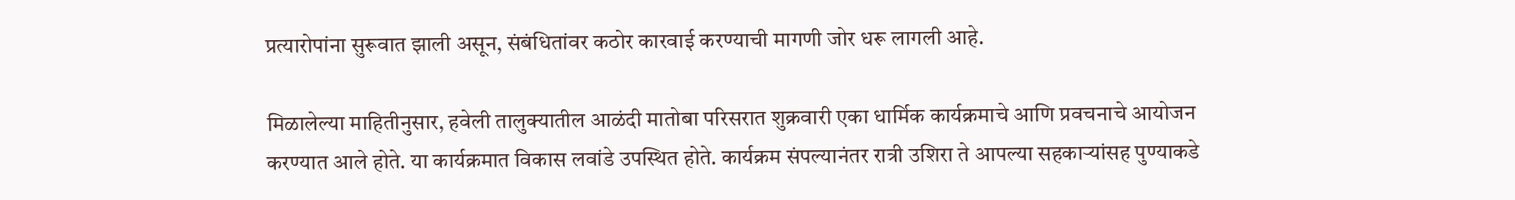प्रत्यारोपांना सुरूवात झाली असून, संबंधितांवर कठोर कारवाई करण्याची मागणी जोर धरू लागली आहे.

मिळालेल्या माहितीनुसार, हवेली तालुक्यातील आळंदी मातोबा परिसरात शुक्रवारी एका धार्मिक कार्यक्रमाचे आणि प्रवचनाचे आयोजन करण्यात आले होते. या कार्यक्रमात विकास लवांडे उपस्थित होते. कार्यक्रम संपल्यानंतर रात्री उशिरा ते आपल्या सहकाऱ्यांसह पुण्याकडे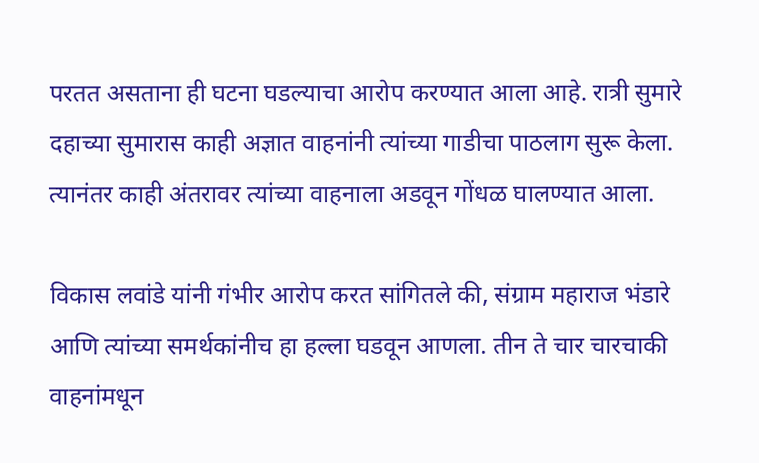परतत असताना ही घटना घडल्याचा आरोप करण्यात आला आहे. रात्री सुमारे दहाच्या सुमारास काही अज्ञात वाहनांनी त्यांच्या गाडीचा पाठलाग सुरू केला. त्यानंतर काही अंतरावर त्यांच्या वाहनाला अडवून गोंधळ घालण्यात आला.

विकास लवांडे यांनी गंभीर आरोप करत सांगितले की, संग्राम महाराज भंडारे आणि त्यांच्या समर्थकांनीच हा हल्ला घडवून आणला. तीन ते चार चारचाकी वाहनांमधून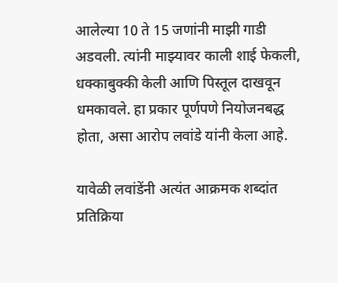आलेल्या 10 ते 15 जणांनी माझी गाडी अडवली. त्यांनी माझ्यावर काली शाई फेकली, धक्काबुक्की केली आणि पिस्तूल दाखवून धमकावले. हा प्रकार पूर्णपणे नियोजनबद्ध होता, असा आरोप लवांडे यांनी केला आहे.

यावेळी लवांडेंनी अत्यंत आक्रमक शब्दांत प्रतिक्रिया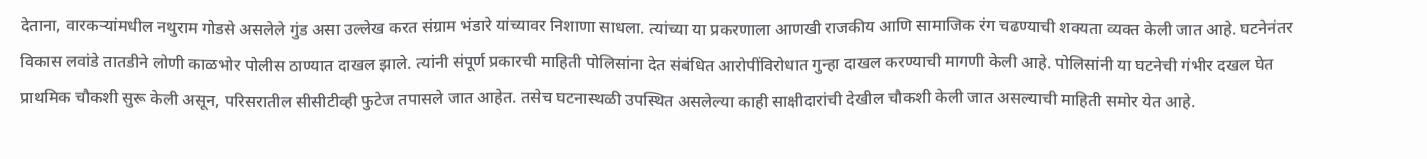देताना, वारकऱ्यांमधील नथुराम गोडसे असलेले गुंड असा उल्लेख करत संग्राम भंडारे यांच्यावर निशाणा साधला. त्यांच्या या प्रकरणाला आणखी राजकीय आणि सामाजिक रंग चढण्याची शक्यता व्यक्त केली जात आहे. घटनेनंतर विकास लवांडे तातडीने लोणी काळभोर पोलीस ठाण्यात दाखल झाले. त्यांनी संपूर्ण प्रकारची माहिती पोलिसांना देत संबंधित आरोपींविरोधात गुन्हा दाखल करण्याची मागणी केली आहे. पोलिसांनी या घटनेची गंभीर दखल घेत प्राथमिक चौकशी सुरू केली असून, परिसरातील सीसीटीव्ही फुटेज तपासले जात आहेत. तसेच घटनास्थळी उपस्थित असलेल्या काही साक्षीदारांची देखील चौकशी केली जात असल्याची माहिती समोर येत आहे.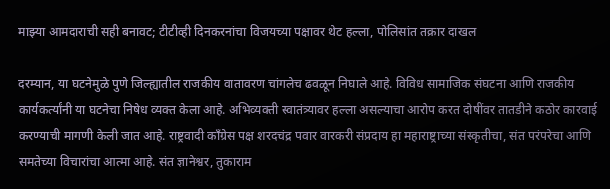माझ्या आमदाराची सही बनावट; टीटीव्ही दिनकरनांचा विजयच्या पक्षावर थेट हल्ला, पोलिसांत तक्रार दाखल

दरम्यान, या घटनेमुळे पुणे जिल्ह्यातील राजकीय वातावरण चांगलेच ढवळून निघाले आहे. विविध सामाजिक संघटना आणि राजकीय कार्यकर्त्यांनी या घटनेचा निषेध व्यक्त केला आहे. अभिव्यक्ती स्वातंत्र्यावर हल्ला असल्याचा आरोप करत दोषींवर तातडीने कठोर कारवाई करण्याची मागणी केली जात आहे. राष्ट्रवादी काँग्रेस पक्ष शरदचंद्र पवार वारकरी संप्रदाय हा महाराष्ट्राच्या संस्कृतीचा, संत परंपरेचा आणि समतेच्या विचारांचा आत्मा आहे. संत ज्ञानेश्वर, तुकाराम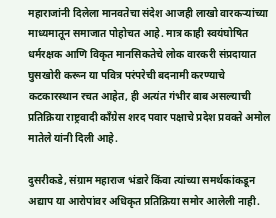महाराजांनी दिलेला मानवतेचा संदेश आजही लाखो वारकऱ्यांच्या माध्यमातून समाजात पोहोचत आहे. मात्र काही स्वयंघोषित धर्मरक्षक आणि विकृत मानसिकतेचे लोक वारकरी संप्रदायात घुसखोरी करून या पवित्र परंपरेची बदनामी करण्याचे कटकारस्थान रचत आहेत, ही अत्यंत गंभीर बाब असल्याची प्रतिक्रिया राष्ट्रवादी काँग्रेस शरद पवार पक्षाचे प्रदेश प्रवक्ते अमोल मातेले यांनी दिली आहे.

दुसरीकडे, संग्राम महाराज भंडारे किंवा त्यांच्या समर्थकांकडून अद्याप या आरोपांवर अधिकृत प्रतिक्रिया समोर आलेली नाही.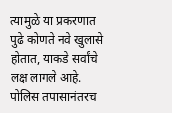त्यामुळे या प्रकरणात पुढे कोणते नवे खुलासे होतात, याकडे सर्वांचे लक्ष लागले आहे. पोलिस तपासानंतरच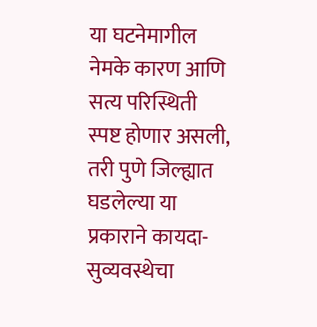या घटनेमागील नेमके कारण आणि सत्य परिस्थिती स्पष्ट होणार असली, तरी पुणे जिल्ह्यात घडलेल्या या प्रकाराने कायदा-सुव्यवस्थेचा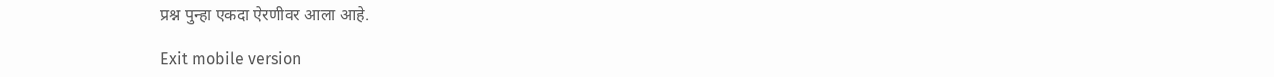प्रश्न पुन्हा एकदा ऐरणीवर आला आहे.

Exit mobile version